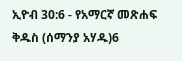ኢዮብ 30:6 - የአማርኛ መጽሐፍ ቅዱስ (ሰማንያ አሃዱ)6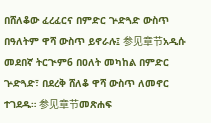በሸለቆው ፈረፈርና በምድር ጕድጓድ ውስጥ በዓለትም ዋሻ ውስጥ ይኖራሉ፤ 参见章节አዲሱ መደበኛ ትርጒም6 በዐለት መካከል በምድር ጕድጓድ፣ በደረቅ ሸለቆ ዋሻ ውስጥ ለመኖር ተገደዱ። 参见章节መጽሐፍ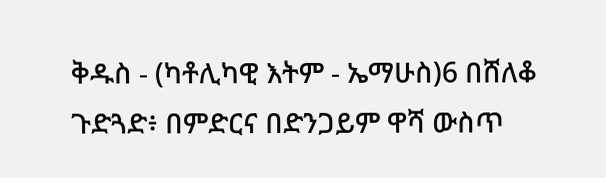ቅዱስ - (ካቶሊካዊ እትም - ኤማሁስ)6 በሸለቆ ጉድጓድ፥ በምድርና በድንጋይም ዋሻ ውስጥ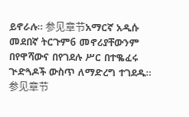ይኖራሉ። 参见章节አማርኛ አዲሱ መደበኛ ትርጉም6 መኖሪያቸውንም በየዋሻውና በየገደሉ ሥር በተቈፈሩ ጒድጓዶች ውስጥ ለማድረግ ተገደዱ። 参见章节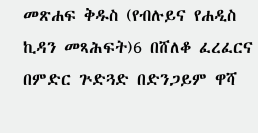መጽሐፍ ቅዱስ (የብሉይና የሐዲስ ኪዳን መጻሕፍት)6 በሸለቆ ፈረፈርና በምድር ጕድጓድ በድንጋይም ዋሻ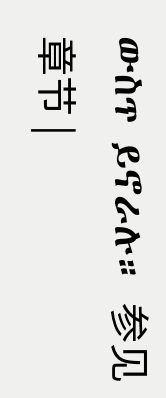ውስጥ ይኖራሉ። 参见章节 |